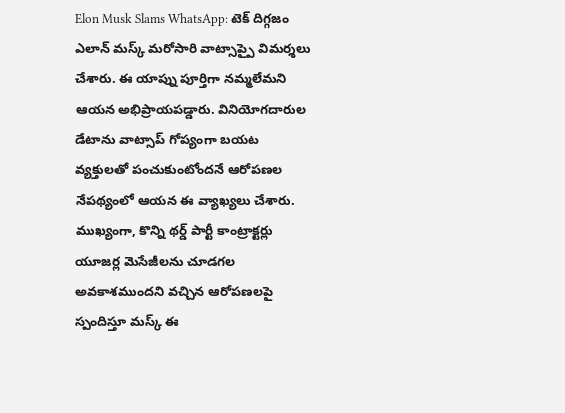Elon Musk Slams WhatsApp: టెక్ దిగ్గజం ఎలాన్ మస్క్ మరోసారి వాట్సాప్పై విమర్శలు చేశారు. ఈ యాప్ను పూర్తిగా నమ్మలేమని ఆయన అభిప్రాయపడ్డారు. వినియోగదారుల డేటాను వాట్సాప్ గోప్యంగా బయట వ్యక్తులతో పంచుకుంటోందనే ఆరోపణల నేపథ్యంలో ఆయన ఈ వ్యాఖ్యలు చేశారు. ముఖ్యంగా, కొన్ని థర్డ్ పార్టీ కాంట్రాక్టర్లు యూజర్ల మెసేజీలను చూడగల అవకాశముందని వచ్చిన ఆరోపణలపై స్పందిస్తూ మస్క్ ఈ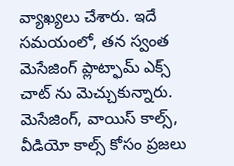వ్యాఖ్యలు చేశారు. ఇదే సమయంలో, తన స్వంత మెసేజింగ్ ప్లాట్ఫామ్ ఎక్స్ చాట్ ను మెచ్చుకున్నారు. మెసేజింగ్, వాయిస్ కాల్స్, వీడియో కాల్స్ కోసం ప్రజలు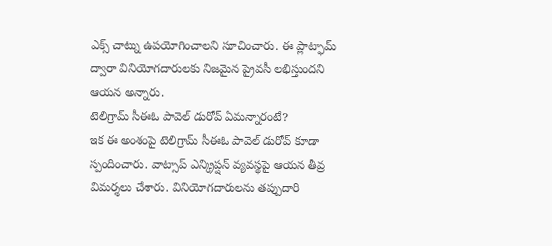ఎక్స్ చాట్ను ఉపయోగించాలని సూచించారు. ఈ ప్లాట్ఫామ్ ద్వారా వినియోగదారులకు నిజమైన ప్రైవసీ లభిస్తుందని ఆయన అన్నారు.
టెలిగ్రామ్ సీఈఓ పావెల్ డురోవ్ ఏమన్నారంటే?
ఇక ఈ అంశంపై టెలిగ్రామ్ సీఈఓ పావెల్ డురోవ్ కూడా స్పందించారు. వాట్సాప్ ఎన్క్రిప్షన్ వ్యవస్థపై ఆయన తీవ్ర విమర్శలు చేశారు. వినియోగదారులను తప్పుదారి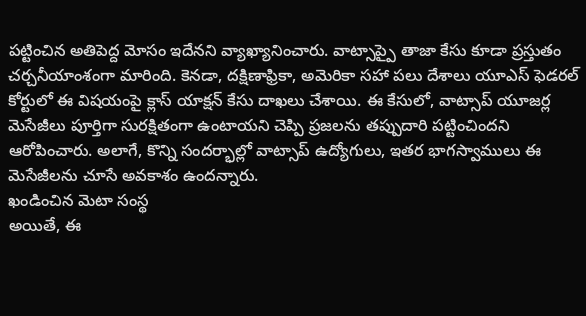పట్టించిన అతిపెద్ద మోసం ఇదేనని వ్యాఖ్యానించారు. వాట్సాప్పై తాజా కేసు కూడా ప్రస్తుతం చర్చనీయాంశంగా మారింది. కెనడా, దక్షిణాఫ్రికా, అమెరికా సహా పలు దేశాలు యూఎస్ ఫెడరల్ కోర్టులో ఈ విషయంపై క్లాస్ యాక్షన్ కేసు దాఖలు చేశాయి. ఈ కేసులో, వాట్సాప్ యూజర్ల మెసేజీలు పూర్తిగా సురక్షితంగా ఉంటాయని చెప్పి ప్రజలను తప్పుదారి పట్టించిందని ఆరోపించారు. అలాగే, కొన్ని సందర్భాల్లో వాట్సాప్ ఉద్యోగులు, ఇతర భాగస్వాములు ఈ మెసేజీలను చూసే అవకాశం ఉందన్నారు.
ఖండించిన మెటా సంస్థ
అయితే, ఈ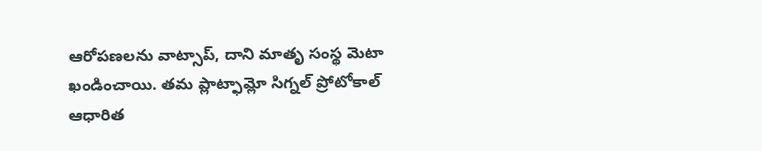ఆరోపణలను వాట్సాప్, దాని మాతృ సంస్థ మెటా ఖండించాయి. తమ ప్లాట్ఫామ్లో సిగ్నల్ ప్రోటోకాల్ ఆధారిత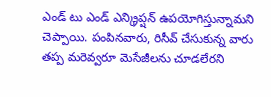ఎండ్ టు ఎండ్ ఎన్క్రిప్షన్ ఉపయోగిస్తున్నామని చెప్పాయి. పంపినవారు, రిసీవ్ చేసుకున్న వారు తప్ప మరెవ్వరూ మెసేజీలను చూడలేరని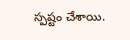స్పష్టం చేశాయి.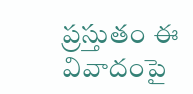ప్రస్తుతం ఈ వివాదంపై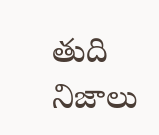తుది నిజాలు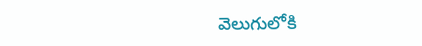వెలుగులోకి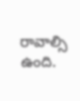రావాల్సి ఉంది.